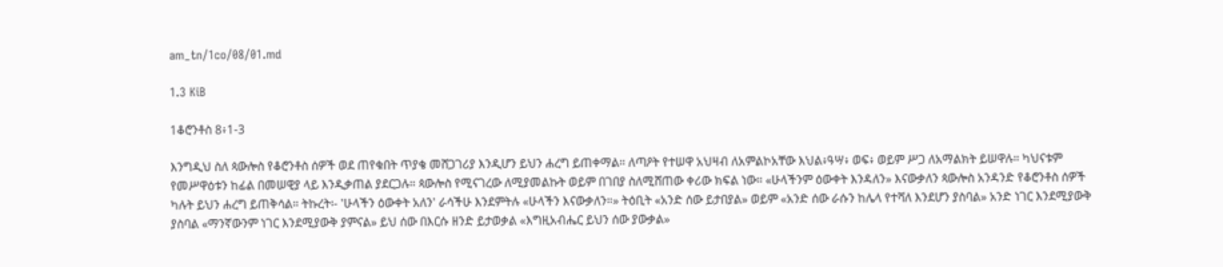am_tn/1co/08/01.md

1.3 KiB

1ቆሮንቶስ 8፥1-3

እንግዲህ ስለ ጳውሎስ የቆሮንቶስ ሰዎች ወደ ጠየቁበት ጥያቄ መሸጋገሪያ እንዲሆን ይህን ሐረግ ይጠቀማል። ለጣዖት የተሠዋ አህዛብ ለአምልኮአቸው እህል፥ዓሣ፥ ወፍ፥ ወይም ሥጋ ለአማልክት ይሠዋሉ። ካህናቱም የመሥዋዕቱን ከፊል በመሠዊያ ላይ እንዲቃጠል ያደርጋሉ። ጳውሎስ የሚናገረው ለሚያመልኩት ወይም በገበያ ስለሚሸጠው ቀሪው ክፍል ነው። «ሁላችንም ዕውቀት እንዳለን» እናውቃለን ጳውሎስ አንዳንድ የቆሮንቶስ ሰዎች ካሉት ይህን ሐረግ ይጠቅሳል። ትኩረት፡- 'ሁላችን ዕውቀት አለን' ራሳችሁ እንደምትሉ «ሁላችን እናውቃለን።» ትዕቢት «አንድ ሰው ይታበያል» ወይም «አንድ ሰው ራሱን ከሌላ የተሻለ እንደሆን ያስባል» አንድ ነገር እንደሚያውቅ ያስባል «ማንኛውንም ነገር እንደሚያውቅ ያምናል» ይህ ሰው በእርሱ ዘንድ ይታወቃል «እግዚአብሔር ይህን ሰው ያውቃል»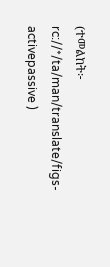(ተመልከት፦ rc://*/ta/man/translate/figs-activepassive )